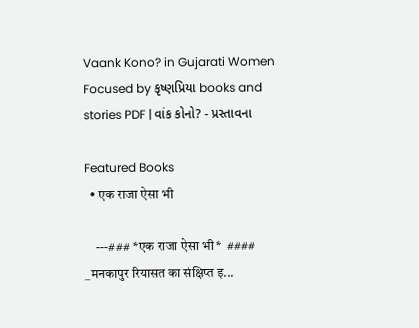Vaank Kono? in Gujarati Women Focused by કૃષ્ણપ્રિયા books and stories PDF | વાંક કોનો? - પ્રસ્તાવના

Featured Books
  • एक राजा ऐसा भी

    ---### *एक राजा ऐसा भी*  #### _मनकापुर रियासत का संक्षिप्त इ...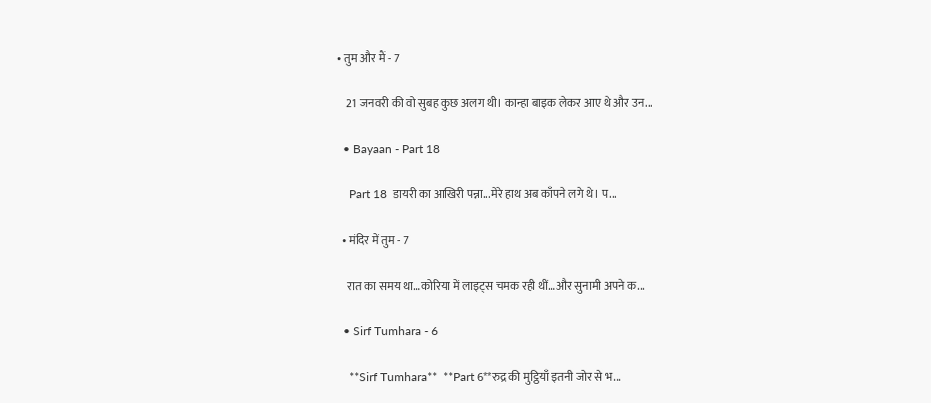• तुम और मैं - 7

    21 जनवरी की वो सुबह कुछ अलग थी। कान्हा बाइक लेकर आए थे और उन...

  • Bayaan - Part 18

    Part 18  डायरी का आखिरी पन्ना...मेरे हाथ अब काँपने लगे थे। प...

  • मंदिर में तुम - 7

    रात का समय था…कोरिया में लाइट्स चमक रही थीं…और सुनामी अपने क...

  • Sirf Tumhara - 6

    **Sirf Tumhara**  **Part 6**रुद्र की मुट्ठियाँ इतनी जोर से भ...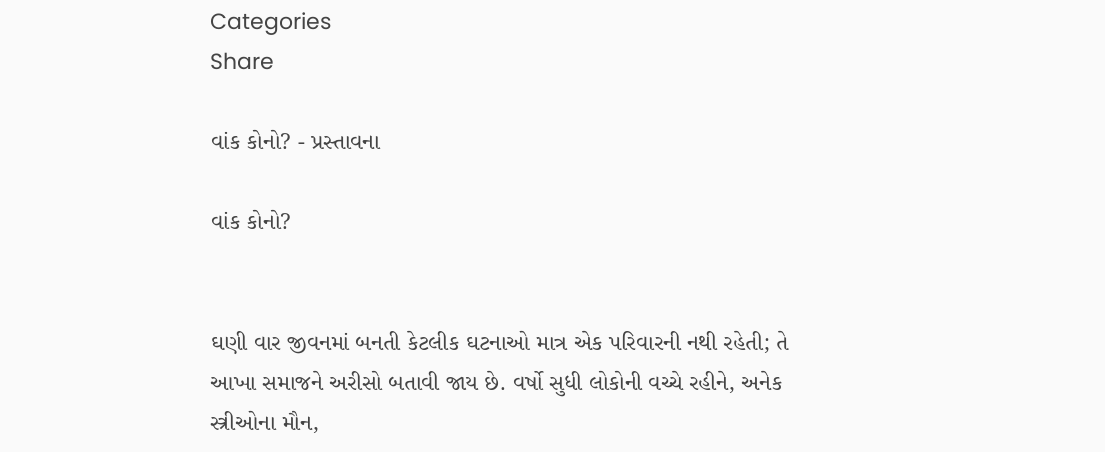Categories
Share

વાંક કોનો? - પ્રસ્તાવના

વાંક કોનો?


ઘણી વાર જીવનમાં બનતી કેટલીક ઘટનાઓ માત્ર એક પરિવારની નથી રહેતી; તે આખા સમાજને અરીસો બતાવી જાય છે. વર્ષો સુધી લોકોની વચ્ચે રહીને, અનેક સ્ત્રીઓના મૌન,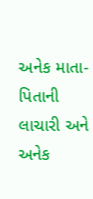અનેક માતા-પિતાની લાચારી અને અનેક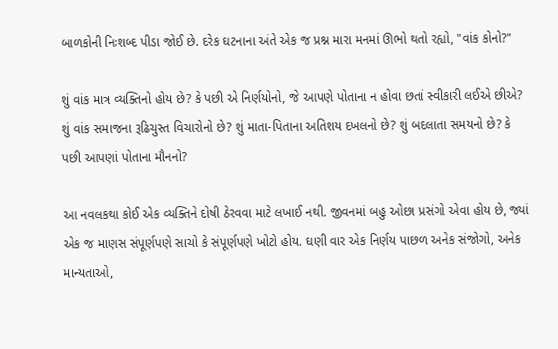બાળકોની નિઃશબ્દ પીડા જોઈ છે. દરેક ઘટનાના અંતે એક જ પ્રશ્ન મારા મનમાં ઊભો થતો રહ્યો, "વાંક કોનો?"

શું વાંક માત્ર વ્યક્તિનો હોય છે? કે પછી એ નિર્ણયોનો, જે આપણે પોતાના ન હોવા છતાં સ્વીકારી લઈએ છીએ? શું વાંક સમાજના રૂઢિચુસ્ત વિચારોનો છે? શું માતા-પિતાના અતિશય દખલનો છે? શું બદલાતા સમયનો છે? કે પછી આપણાં પોતાના મૌનનો?

આ નવલકથા કોઈ એક વ્યક્તિને દોષી ઠેરવવા માટે લખાઈ નથી. જીવનમાં બહુ ઓછા પ્રસંગો એવા હોય છે, જ્યાં એક જ માણસ સંપૂર્ણપણે સાચો કે સંપૂર્ણપણે ખોટો હોય. ઘણી વાર એક નિર્ણય પાછળ અનેક સંજોગો, અનેક માન્યતાઓ,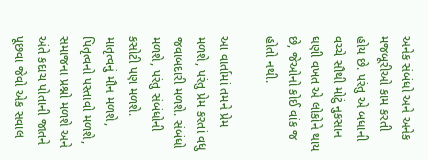અનેક સંબંધો અને અનેક મજબૂરીઓ કામ કરતી હોય છે. પરંતુ એ બધાની વચ્ચે સૌથી મોટું નુકસાન ઘણી વખત એ લોકોને થાય છે, જેઓનો કોઈ વાંક જ હોતો નથી.

આ વાર્તામાં તમને પ્રેમ મળશે, પરંતુ પ્રેમ કરતાં વધુ જવાબદારી મળશે. સંબંધો મળશે, પરંતુ સંબંધોની કસોટી પણ મળશે. માતૃત્વનું મૌન મળશે, પિતૃત્વનો પસ્તાવો મળશે, સમાજના પ્રશ્નો મળશે અને અંતે કદાચ પોતાની જાતને પૂછવા જેવો એક સવાલ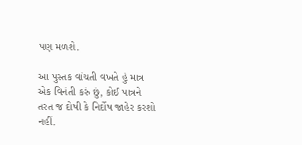પણ મળશે.

આ પુસ્તક વાંચતી વખતે હું માત્ર એક વિનંતી કરું છું, કોઈ પાત્રને તરત જ દોષી કે નિર્દોષ જાહેર કરશો નહીં.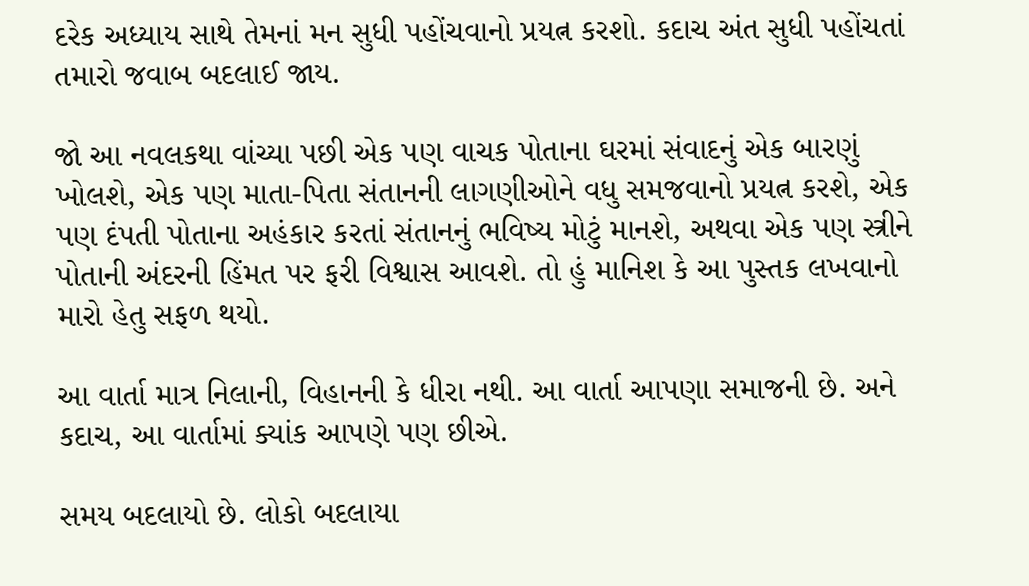દરેક અધ્યાય સાથે તેમનાં મન સુધી પહોંચવાનો પ્રયત્ન કરશો. કદાચ અંત સુધી પહોંચતાં તમારો જવાબ બદલાઈ જાય.

જો આ નવલકથા વાંચ્યા પછી એક પણ વાચક પોતાના ઘરમાં સંવાદનું એક બારણું ખોલશે, એક પણ માતા-પિતા સંતાનની લાગણીઓને વધુ સમજવાનો પ્રયત્ન કરશે, એક પણ દંપતી પોતાના અહંકાર કરતાં સંતાનનું ભવિષ્ય મોટું માનશે, અથવા એક પણ સ્ત્રીને પોતાની અંદરની હિંમત પર ફરી વિશ્વાસ આવશે. તો હું માનિશ કે આ પુસ્તક લખવાનો મારો હેતુ સફળ થયો.

આ વાર્તા માત્ર નિલાની, વિહાનની કે ધીરા નથી. આ વાર્તા આપણા સમાજની છે. અને કદાચ, આ વાર્તામાં ક્યાંક આપણે પણ છીએ.

સમય બદલાયો છે. લોકો બદલાયા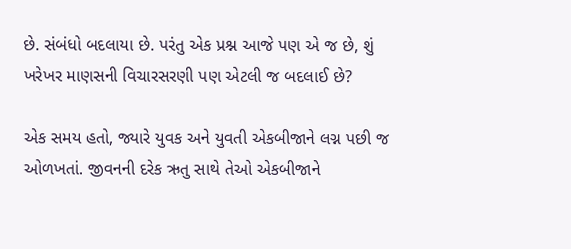છે. સંબંધો બદલાયા છે. પરંતુ એક પ્રશ્ન આજે પણ એ જ છે, શું ખરેખર માણસની વિચારસરણી પણ એટલી જ બદલાઈ છે?

એક સમય હતો, જ્યારે યુવક અને યુવતી એકબીજાને લગ્ન પછી જ ઓળખતાં. જીવનની દરેક ઋતુ સાથે તેઓ એકબીજાને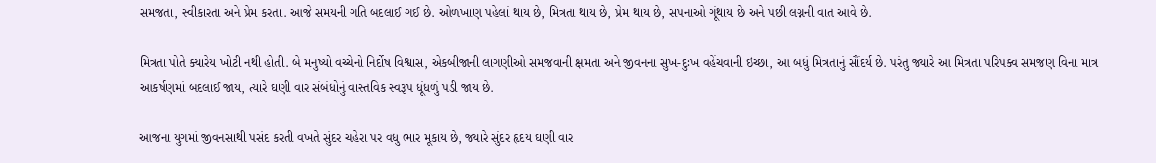સમજતા, સ્વીકારતા અને પ્રેમ કરતા. આજે સમયની ગતિ બદલાઈ ગઈ છે. ઓળખાણ પહેલાં થાય છે, મિત્રતા થાય છે, પ્રેમ થાય છે, સપનાઓ ગૂંથાય છે અને પછી લગ્નની વાત આવે છે.

મિત્રતા પોતે ક્યારેય ખોટી નથી હોતી. બે મનુષ્યો વચ્ચેનો નિર્દોષ વિશ્વાસ, એકબીજાની લાગણીઓ સમજવાની ક્ષમતા અને જીવનના સુખ-દુઃખ વહેંચવાની ઇચ્છા, આ બધું મિત્રતાનું સૌંદર્ય છે. પરંતુ જ્યારે આ મિત્રતા પરિપક્વ સમજણ વિના માત્ર આકર્ષણમાં બદલાઈ જાય, ત્યારે ઘણી વાર સંબંધોનું વાસ્તવિક સ્વરૂપ ધૂંધળું પડી જાય છે.

આજના યુગમાં જીવનસાથી પસંદ કરતી વખતે સુંદર ચહેરા પર વધુ ભાર મૂકાય છે, જ્યારે સુંદર હૃદય ઘણી વાર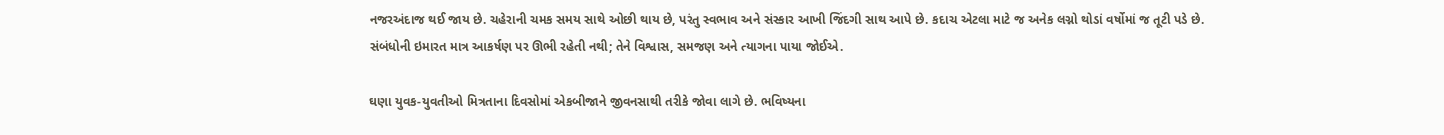નજરઅંદાજ થઈ જાય છે. ચહેરાની ચમક સમય સાથે ઓછી થાય છે, પરંતુ સ્વભાવ અને સંસ્કાર આખી જિંદગી સાથ આપે છે. કદાચ એટલા માટે જ અનેક લગ્નો થોડાં વર્ષોમાં જ તૂટી પડે છે. સંબંધોની ઇમારત માત્ર આકર્ષણ પર ઊભી રહેતી નથી; તેને વિશ્વાસ, સમજણ અને ત્યાગના પાયા જોઈએ.

ઘણા યુવક-યુવતીઓ મિત્રતાના દિવસોમાં એકબીજાને જીવનસાથી તરીકે જોવા લાગે છે. ભવિષ્યના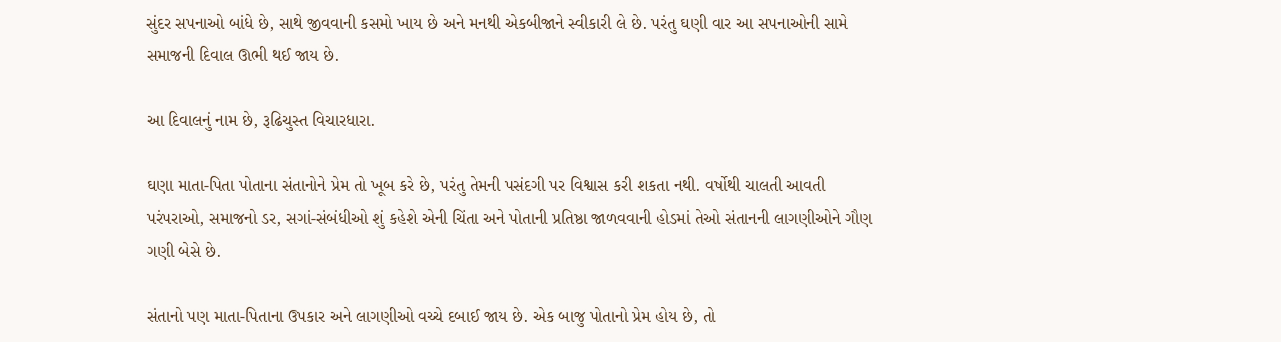સુંદર સપનાઓ બાંધે છે, સાથે જીવવાની કસમો ખાય છે અને મનથી એકબીજાને સ્વીકારી લે છે. પરંતુ ઘણી વાર આ સપનાઓની સામે સમાજની દિવાલ ઊભી થઈ જાય છે.

આ દિવાલનું નામ છે, રૂઢિચુસ્ત વિચારધારા.

ઘણા માતા-પિતા પોતાના સંતાનોને પ્રેમ તો ખૂબ કરે છે, પરંતુ તેમની પસંદગી પર વિશ્વાસ કરી શકતા નથી. વર્ષોથી ચાલતી આવતી પરંપરાઓ, સમાજનો ડર, સગાં-સંબંધીઓ શું કહેશે એની ચિંતા અને પોતાની પ્રતિષ્ઠા જાળવવાની હોડમાં તેઓ સંતાનની લાગણીઓને ગૌણ ગણી બેસે છે.

સંતાનો પણ માતા-પિતાના ઉપકાર અને લાગણીઓ વચ્ચે દબાઈ જાય છે. એક બાજુ પોતાનો પ્રેમ હોય છે, તો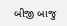બીજી બાજુ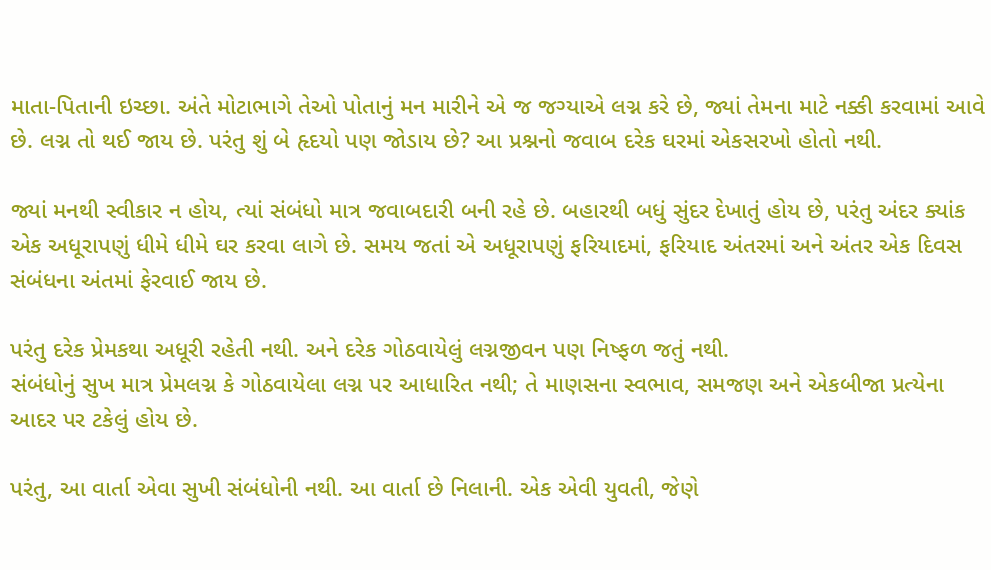માતા-પિતાની ઇચ્છા. અંતે મોટાભાગે તેઓ પોતાનું મન મારીને એ જ જગ્યાએ લગ્ન કરે છે, જ્યાં તેમના માટે નક્કી કરવામાં આવે છે. લગ્ન તો થઈ જાય છે. પરંતુ શું બે હૃદયો પણ જોડાય છે? આ પ્રશ્નનો જવાબ દરેક ઘરમાં એકસરખો હોતો નથી.

જ્યાં મનથી સ્વીકાર ન હોય, ત્યાં સંબંધો માત્ર જવાબદારી બની રહે છે. બહારથી બધું સુંદર દેખાતું હોય છે, પરંતુ અંદર ક્યાંક એક અધૂરાપણું ધીમે ધીમે ઘર કરવા લાગે છે. સમય જતાં એ અધૂરાપણું ફરિયાદમાં, ફરિયાદ અંતરમાં અને અંતર એક દિવસ સંબંધના અંતમાં ફેરવાઈ જાય છે.

પરંતુ દરેક પ્રેમકથા અધૂરી રહેતી નથી. અને દરેક ગોઠવાયેલું લગ્નજીવન પણ નિષ્ફળ જતું નથી.
સંબંધોનું સુખ માત્ર પ્રેમલગ્ન કે ગોઠવાયેલા લગ્ન પર આધારિત નથી; તે માણસના સ્વભાવ, સમજણ અને એકબીજા પ્રત્યેના આદર પર ટકેલું હોય છે.

પરંતુ, આ વાર્તા એવા સુખી સંબંધોની નથી. આ વાર્તા છે નિલાની. એક એવી યુવતી, જેણે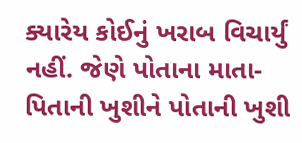ક્યારેય કોઈનું ખરાબ વિચાર્યું નહીં. જેણે પોતાના માતા-પિતાની ખુશીને પોતાની ખુશી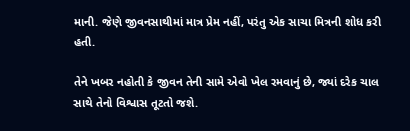માની. જેણે જીવનસાથીમાં માત્ર પ્રેમ નહીં, પરંતુ એક સાચા મિત્રની શોધ કરી હતી.

તેને ખબર નહોતી કે જીવન તેની સામે એવો ખેલ રમવાનું છે, જ્યાં દરેક ચાલ સાથે તેનો વિશ્વાસ તૂટતો જશે.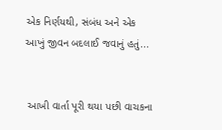એક નિર્ણયથી, સંબંધ અને એક આખું જીવન બદલાઈ જવાનું હતું...


 આખી વાર્તા પૂરી થયા પછી વાચકના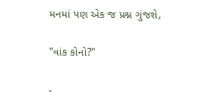મનમાં પણ એક જ પ્રશ્ન ગુંજશે,

"વાંક કોનો?"

-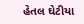હેતલ ઘેટીયા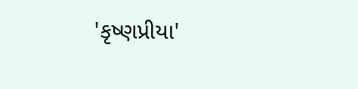'કૃષ્ણપ્રીયા'